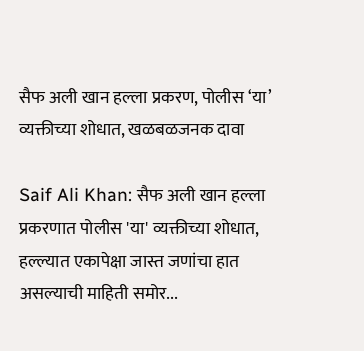सैफ अली खान हल्ला प्रकरण, पोलीस ‘या’ व्यक्तीच्या शोधात, खळबळजनक दावा

Saif Ali Khan: सैफ अली खान हल्ला प्रकरणात पोलीस 'या' व्यक्तीच्या शोधात, हल्ल्यात एकापेक्षा जास्त जणांचा हात असल्याची माहिती समोर...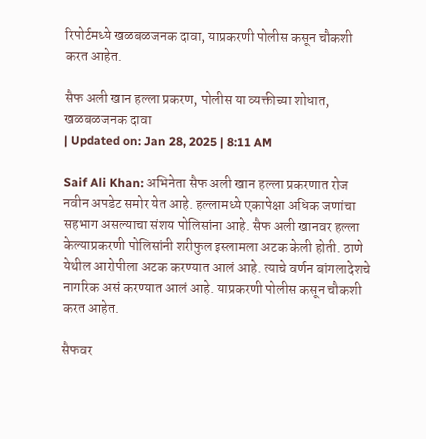रिपोर्टमध्ये खळबळजनक दावा, याप्रकरणी पोलीस कसून चौकशी करत आहेत.

सैफ अली खान हल्ला प्रकरण, पोलीस या व्यक्तीच्या शोधात, खळबळजनक दावा
| Updated on: Jan 28, 2025 | 8:11 AM

Saif Ali Khan: अभिनेता सैफ अली खान हल्ला प्रकरणात रोज नवीन अपडेट समोर येत आहे. हल्लामध्ये एकापेक्षा अधिक जणांचा सहभाग असल्याचा संशय पोलिसांना आहे. सैफ अली खानवर हल्ला केल्याप्रकरणी पोलिसांनी शरीफुल इस्लामला अटक केली होती. ठाणे येथील आरोपीला अटक करण्यात आलं आहे. त्याचे वर्णन बांगलादेशचे नागरिक असं करण्यात आलं आहे. याप्रकरणी पोलीस कसून चौकशी करत आहेत.

सैफवर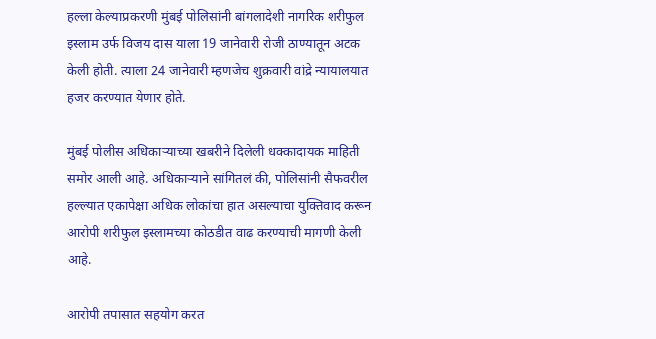हल्ला केल्याप्रकरणी मुंबई पोलिसांनी बांगलादेशी नागरिक शरीफुल इस्लाम उर्फ विजय दास याला 19 जानेवारी रोजी ठाण्यातून अटक केली होती. त्याला 24 जानेवारी म्हणजेच शुक्रवारी वांद्रे न्यायालयात हजर करण्यात येणार होते.

मुंबई पोलीस अधिकाऱ्याच्या खबरीने दिलेली धक्कादायक माहिती समोर आली आहे. अधिकाऱ्याने सांगितलं की, पोलिसांनी सैफवरील हल्ल्यात एकापेक्षा अधिक लोकांचा हात असल्याचा युक्तिवाद करून आरोपी शरीफुल इस्लामच्या कोठडीत वाढ करण्याची मागणी केली आहे.

आरोपी तपासात सहयोग करत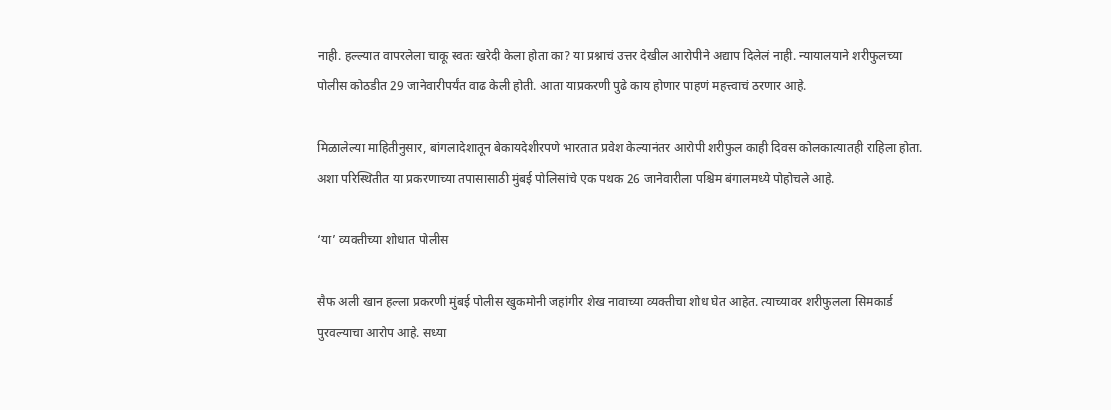नाही. हल्ल्यात वापरलेला चाकू स्वतः खरेदी केला होता का? या प्रश्नाचं उत्तर देखील आरोपीने अद्याप दिलेलं नाही. न्यायालयाने शरीफुलच्या पोलीस कोठडीत 29 जानेवारीपर्यंत वाढ केली होती. आता याप्रकरणी पुढे काय होणार पाहणं महत्त्वाचं ठरणार आहे.

मिळालेल्या माहितीनुसार, बांगलादेशातून बेकायदेशीरपणे भारतात प्रवेश केल्यानंतर आरोपी शरीफुल काही दिवस कोलकात्यातही राहिला होता. अशा परिस्थितीत या प्रकरणाच्या तपासासाठी मुंबई पोलिसांचे एक पथक 26 जानेवारीला पश्चिम बंगालमध्ये पोहोचले आहे.

‘या’ व्यक्तीच्या शोधात पोलीस

सैफ अली खान हल्ला प्रकरणी मुंबई पोलीस खुकमोनी जहांगीर शेख नावाच्या व्यक्तीचा शोध घेत आहेत. त्याच्यावर शरीफुलला सिमकार्ड पुरवल्याचा आरोप आहे. सध्या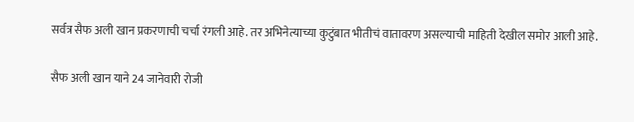सर्वत्र सैफ अली खान प्रकरणाची चर्चा रंगली आहे. तर अभिनेत्याच्या कुटुंबात भीतीचं वातावरण असल्याची माहिती देखील समोर आली आहे.

सैफ अली खान याने 24 जानेवारी रोजी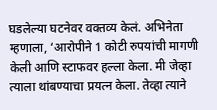घडलेल्या घटनेवर वक्तव्य केलं. अभिनेता म्हणाला, ‘आरोपीने 1 कोटी रुपयांची मागणी केली आणि स्टाफवर हल्ला केला. मी जेव्हा त्याला थांबण्याचा प्रयत्न केला. तेव्हा त्याने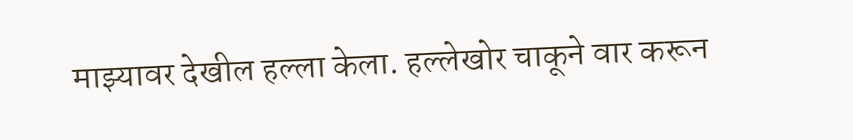माझ्यावर देखील हल्ला केला. हल्लेखोर चाकूने वार करून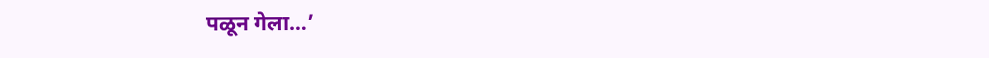पळून गेला…’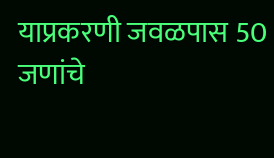याप्रकरणी जवळपास 50 जणांचे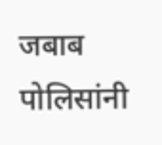जबाब पोलिसांनी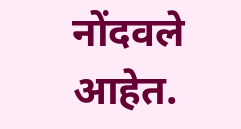नोंदवले आहेत.